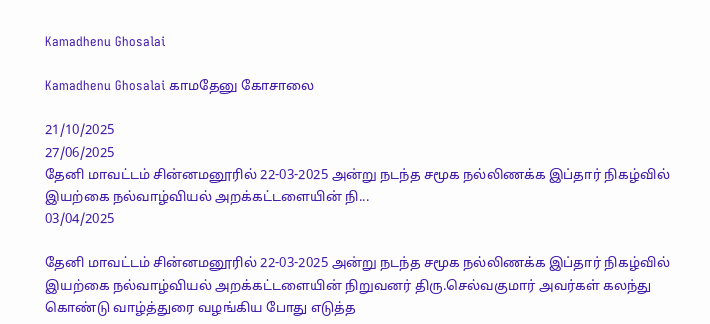Kamadhenu Ghosalai

Kamadhenu Ghosalai காமதேனு கோசாலை

21/10/2025
27/06/2025
தேனி மாவட்டம் சின்னமனூரில் 22-03-2025 அன்று நடந்த சமூக நல்லிணக்க இப்தார் நிகழ்வில் இயற்கை நல்வாழ்வியல் அறக்கட்டளையின் நி...
03/04/2025

தேனி மாவட்டம் சின்னமனூரில் 22-03-2025 அன்று நடந்த சமூக நல்லிணக்க இப்தார் நிகழ்வில் இயற்கை நல்வாழ்வியல் அறக்கட்டளையின் நிறுவனர் திரு.செல்வகுமார் அவர்கள் கலந்து கொண்டு வாழ்த்துரை வழங்கிய போது எடுத்த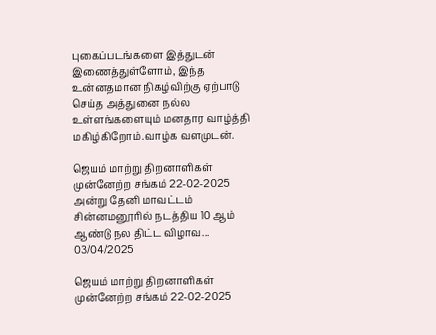புகைப்படங்களை இத்துடன் இணைத்துள்ளோம், இந்த உன்னதமான நிகழ்விற்கு ஏற்பாடு செய்த அத்துனை நல்ல உள்ளங்களையும் மனதார வாழ்த்தி மகிழ்கிறோம்.வாழ்க வளமுடன்.

ஜெயம் மாற்று திறனாளிகள் முன்னேற்ற சங்கம் 22-02-2025 அன்று தேனி மாவட்டம் சின்னமனூரில் நடத்திய 10 ஆம் ஆண்டு நல திட்ட விழாவ...
03/04/2025

ஜெயம் மாற்று திறனாளிகள் முன்னேற்ற சங்கம் 22-02-2025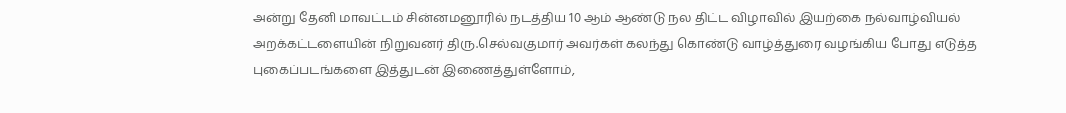அன்று தேனி மாவட்டம் சின்னமனூரில் நடத்திய 10 ஆம் ஆண்டு நல திட்ட விழாவில் இயற்கை நல்வாழ்வியல் அறக்கட்டளையின் நிறுவனர் திரு.செல்வகுமார் அவர்கள் கலந்து கொண்டு வாழ்த்துரை வழங்கிய போது எடுத்த புகைப்படங்களை இத்துடன் இணைத்துள்ளோம்,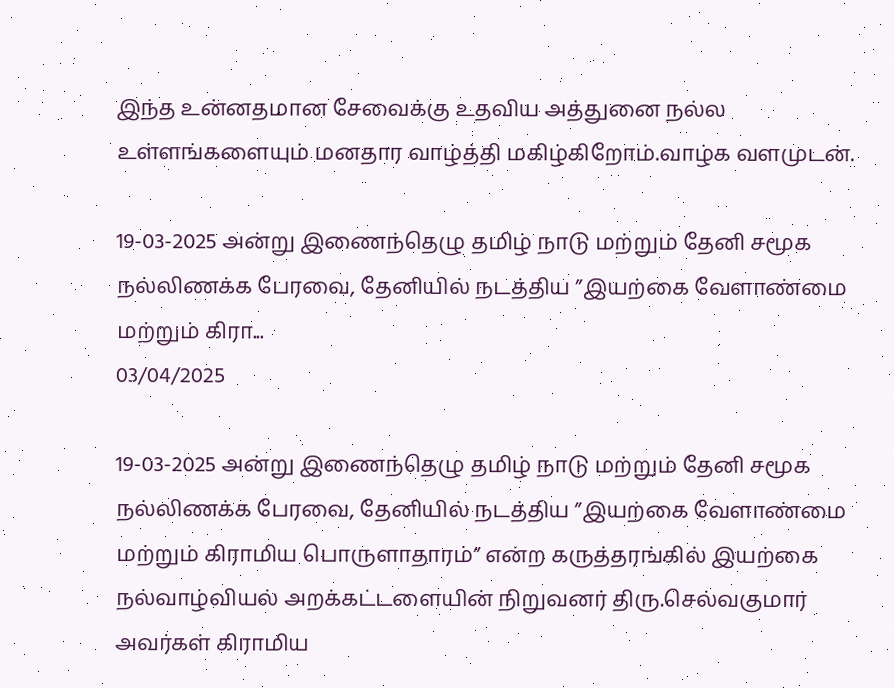இந்த உன்னதமான சேவைக்கு உதவிய அத்துனை நல்ல உள்ளங்களையும் மனதார வாழ்த்தி மகிழ்கிறோம்.வாழ்க வளமுடன்.

19-03-2025 அன்று இணைந்தெழு தமிழ் நாடு மற்றும் தேனி சமூக  நல்லிணக்க பேரவை, தேனியில் நடத்திய ”இயற்கை வேளாண்மை மற்றும் கிரா...
03/04/2025

19-03-2025 அன்று இணைந்தெழு தமிழ் நாடு மற்றும் தேனி சமூக நல்லிணக்க பேரவை, தேனியில் நடத்திய ”இயற்கை வேளாண்மை மற்றும் கிராமிய பொருளாதாரம்” என்ற கருத்தரங்கில் இயற்கை நல்வாழ்வியல் அறக்கட்டளையின் நிறுவனர் திரு.செல்வகுமார் அவர்கள் கிராமிய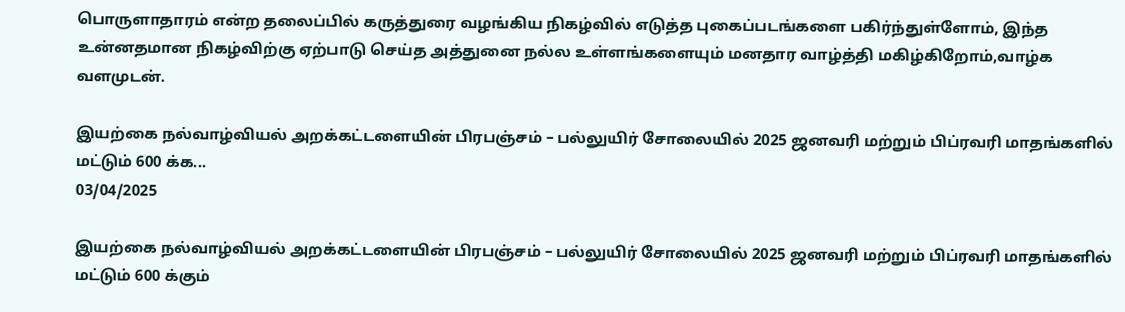பொருளாதாரம் என்ற தலைப்பில் கருத்துரை வழங்கிய நிகழ்வில் எடுத்த புகைப்படங்களை பகிர்ந்துள்ளோம், இந்த உன்னதமான நிகழ்விற்கு ஏற்பாடு செய்த அத்துனை நல்ல உள்ளங்களையும் மனதார வாழ்த்தி மகிழ்கிறோம்,வாழ்க வளமுடன்.

இயற்கை நல்வாழ்வியல் அறக்கட்டளையின் பிரபஞ்சம் – பல்லுயிர் சோலையில் 2025 ஜனவரி மற்றும் பிப்ரவரி மாதங்களில் மட்டும் 600 க்க...
03/04/2025

இயற்கை நல்வாழ்வியல் அறக்கட்டளையின் பிரபஞ்சம் – பல்லுயிர் சோலையில் 2025 ஜனவரி மற்றும் பிப்ரவரி மாதங்களில் மட்டும் 600 க்கும்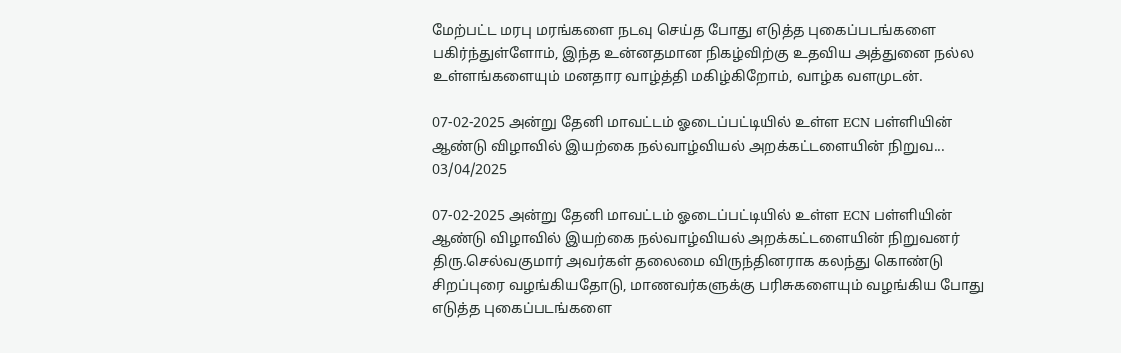மேற்பட்ட மரபு மரங்களை நடவு செய்த போது எடுத்த புகைப்படங்களை பகிர்ந்துள்ளோம், இந்த உன்னதமான நிகழ்விற்கு உதவிய அத்துனை நல்ல உள்ளங்களையும் மனதார வாழ்த்தி மகிழ்கிறோம், வாழ்க வளமுடன்.

07-02-2025 அன்று தேனி மாவட்டம் ஓடைப்பட்டியில் உள்ள ECN பள்ளியின் ஆண்டு விழாவில் இயற்கை நல்வாழ்வியல் அறக்கட்டளையின் நிறுவ...
03/04/2025

07-02-2025 அன்று தேனி மாவட்டம் ஓடைப்பட்டியில் உள்ள ECN பள்ளியின் ஆண்டு விழாவில் இயற்கை நல்வாழ்வியல் அறக்கட்டளையின் நிறுவனர் திரு.செல்வகுமார் அவர்கள் தலைமை விருந்தினராக கலந்து கொண்டு சிறப்புரை வழங்கியதோடு, மாணவர்களுக்கு பரிசுகளையும் வழங்கிய போது எடுத்த புகைப்படங்களை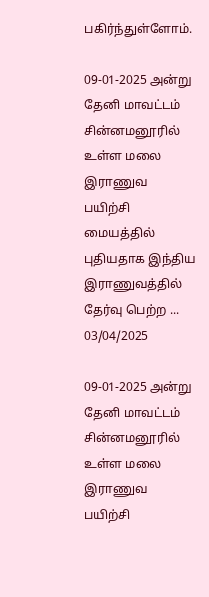பகிர்ந்துள்ளோம்.

09-01-2025 அன்று தேனி மாவட்டம் சின்னமனூரில் உள்ள மலை இராணுவ பயிற்சி மையத்தில் புதியதாக இந்திய இராணுவத்தில் தேர்வு பெற்ற ...
03/04/2025

09-01-2025 அன்று தேனி மாவட்டம் சின்னமனூரில் உள்ள மலை இராணுவ பயிற்சி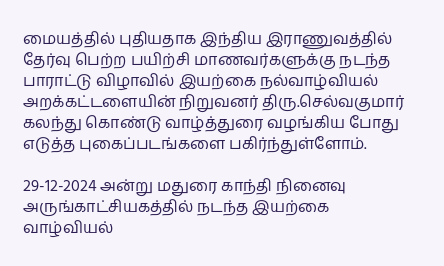மையத்தில் புதியதாக இந்திய இராணுவத்தில் தேர்வு பெற்ற பயிற்சி மாணவர்களுக்கு நடந்த பாராட்டு விழாவில் இயற்கை நல்வாழ்வியல் அறக்கட்டளையின் நிறுவனர் திரு.செல்வகுமார் கலந்து கொண்டு வாழ்த்துரை வழங்கிய போது எடுத்த புகைப்படங்களை பகிர்ந்துள்ளோம்.

29-12-2024 அன்று மதுரை காந்தி நினைவு அருங்காட்சியகத்தில் நடந்த இயற்கை வாழ்வியல்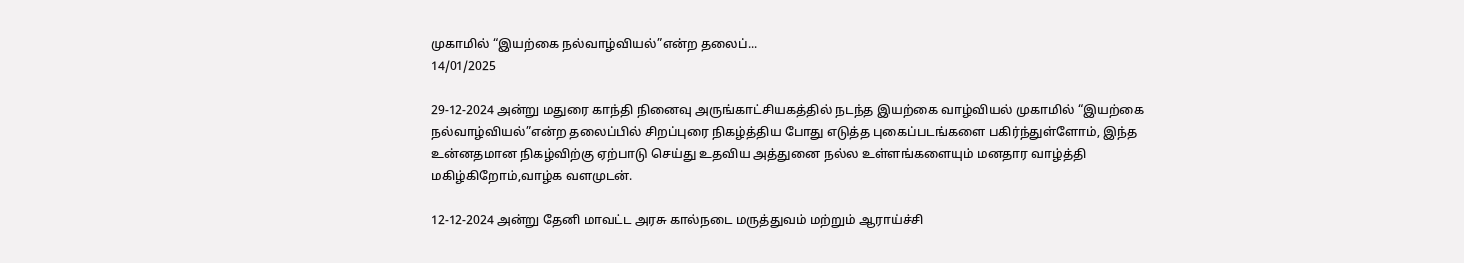முகாமில் “இயற்கை நல்வாழ்வியல்”என்ற தலைப்...
14/01/2025

29-12-2024 அன்று மதுரை காந்தி நினைவு அருங்காட்சியகத்தில் நடந்த இயற்கை வாழ்வியல் முகாமில் “இயற்கை நல்வாழ்வியல்”என்ற தலைப்பில் சிறப்புரை நிகழ்த்திய போது எடுத்த புகைப்படங்களை பகிர்ந்துள்ளோம், இந்த உன்னதமான நிகழ்விற்கு ஏற்பாடு செய்து உதவிய அத்துனை நல்ல உள்ளங்களையும் மனதார வாழ்த்தி மகிழ்கிறோம்,வாழ்க வளமுடன்.

12-12-2024 அன்று தேனி மாவட்ட அரசு கால்நடை மருத்துவம் மற்றும் ஆராய்ச்சி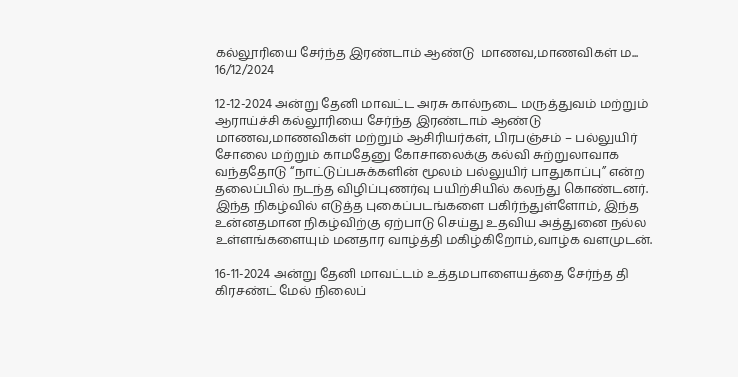கல்லூரியை சேர்ந்த இரண்டாம் ஆண்டு  மாணவ,மாணவிகள் ம...
16/12/2024

12-12-2024 அன்று தேனி மாவட்ட அரசு கால்நடை மருத்துவம் மற்றும் ஆராய்ச்சி கல்லூரியை சேர்ந்த இரண்டாம் ஆண்டு மாணவ,மாணவிகள் மற்றும் ஆசிரியர்கள், பிரபஞ்சம் – பல்லுயிர் சோலை மற்றும் காமதேனு கோசாலைக்கு கல்வி சுற்றுலாவாக வந்ததோடு “நாட்டுப்பசுக்களின் மூலம் பல்லுயிர் பாதுகாப்பு” என்ற தலைப்பில் நடந்த விழிப்புணர்வு பயிற்சியில் கலந்து கொண்டனர். இந்த நிகழ்வில் எடுத்த புகைப்படங்களை பகிர்ந்துள்ளோம், இந்த உன்னதமான நிகழ்விற்கு ஏற்பாடு செய்து உதவிய அத்துனை நல்ல உள்ளங்களையும் மனதார வாழ்த்தி மகிழ்கிறோம்,வாழ்க வளமுடன்.

16-11-2024 அன்று தேனி மாவட்டம் உத்தமபாளையத்தை சேர்ந்த தி கிரசண்ட் மேல் நிலைப்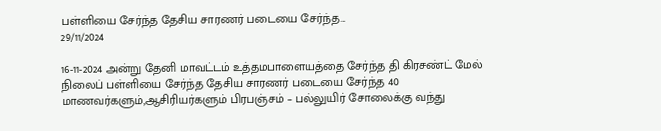பள்ளியை சேர்ந்த தேசிய சாரணர் படையை சேர்ந்த...
29/11/2024

16-11-2024 அன்று தேனி மாவட்டம் உத்தமபாளையத்தை சேர்ந்த தி கிரசண்ட் மேல் நிலைப் பள்ளியை சேர்ந்த தேசிய சாரணர் படையை சேர்ந்த 40 மாணவர்களும்,ஆசிரியர்களும் பிரபஞ்சம் – பல்லுயிர் சோலைக்கு வந்து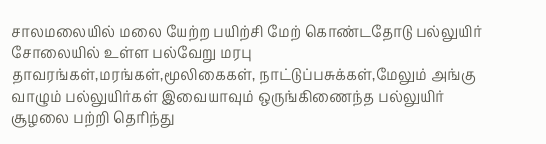சாலமலையில் மலை யேற்ற பயிற்சி மேற் கொண்டதோடு பல்லுயிர் சோலையில் உள்ள பல்வேறு மரபு தாவரங்கள்,மரங்கள்,மூலிகைகள், நாட்டுப்பசுக்கள்,மேலும் அங்கு வாழும் பல்லுயிர்கள் இவையாவும் ஒருங்கிணைந்த பல்லுயிர் சூழலை பற்றி தெரிந்து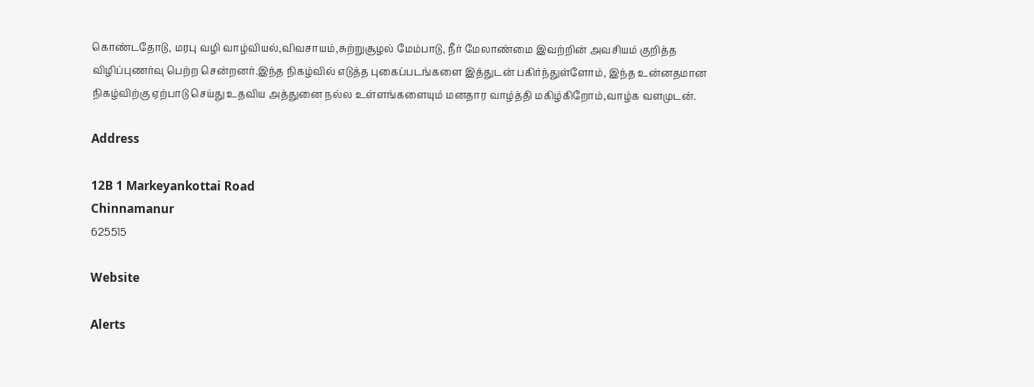கொண்டதோடு, மரபு வழி வாழ்வியல்,விவசாயம்,சுற்றுசூழல் மேம்பாடு, நீர் மேலாண்மை இவற்றின் அவசியம் குறித்த விழிப்புணர்வு பெற்ற சென்றனர்.இந்த நிகழ்வில் எடுத்த புகைப்படங்களை இத்துடன் பகிர்ந்துள்ளோம், இந்த உன்னதமான நிகழ்விற்கு ஏற்பாடு செய்து உதவிய அத்துனை நல்ல உள்ளங்களையும் மனதார வாழ்த்தி மகிழ்கிறோம்,வாழ்க வளமுடன்.

Address

12B 1 Markeyankottai Road
Chinnamanur
625515

Website

Alerts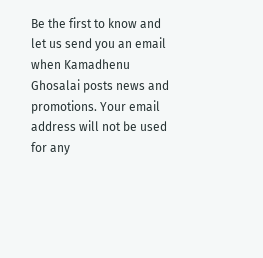Be the first to know and let us send you an email when Kamadhenu Ghosalai posts news and promotions. Your email address will not be used for any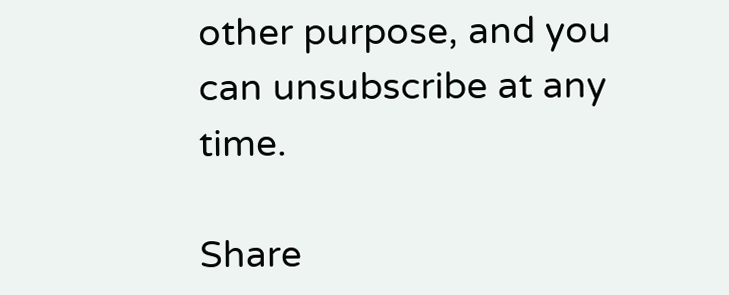other purpose, and you can unsubscribe at any time.

Share